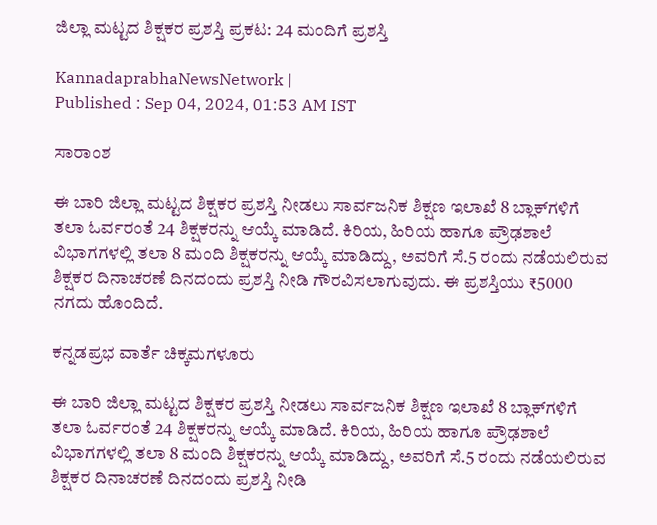ಜಿಲ್ಲಾ ಮಟ್ಟದ ಶಿಕ್ಷಕರ ಪ್ರಶಸ್ತಿ ಪ್ರಕಟ: 24 ಮಂದಿಗೆ ಪ್ರಶಸ್ತಿ

KannadaprabhaNewsNetwork |
Published : Sep 04, 2024, 01:53 AM IST

ಸಾರಾಂಶ

ಈ ಬಾರಿ ಜಿಲ್ಲಾ ಮಟ್ಟದ ಶಿಕ್ಷಕರ ಪ್ರಶಸ್ತಿ ನೀಡಲು ಸಾರ್ವಜನಿಕ ಶಿಕ್ಷಣ ಇಲಾಖೆ 8 ಬ್ಲಾಕ್‌ಗಳಿಗೆ ತಲಾ ಓರ್ವರಂತೆ 24 ಶಿಕ್ಷಕರನ್ನು ಆಯ್ಕೆ ಮಾಡಿದೆ. ಕಿರಿಯ, ಹಿರಿಯ ಹಾಗೂ ಪ್ರೌಢಶಾಲೆ ವಿಭಾಗಗಳಲ್ಲಿ ತಲಾ 8 ಮಂದಿ ಶಿಕ್ಷಕರನ್ನು ಆಯ್ಕೆ ಮಾಡಿದ್ದು, ಅವರಿಗೆ ಸೆ.5 ರಂದು ನಡೆಯಲಿರುವ ಶಿಕ್ಷಕರ ದಿನಾಚರಣೆ ದಿನದಂದು ಪ್ರಶಸ್ತಿ ನೀಡಿ ಗೌರವಿಸಲಾಗುವುದು. ಈ ಪ್ರಶಸ್ತಿಯು ₹5000 ನಗದು ಹೊಂದಿದೆ.

ಕನ್ನಡಪ್ರಭ ವಾರ್ತೆ ಚಿಕ್ಕಮಗಳೂರು

ಈ ಬಾರಿ ಜಿಲ್ಲಾ ಮಟ್ಟದ ಶಿಕ್ಷಕರ ಪ್ರಶಸ್ತಿ ನೀಡಲು ಸಾರ್ವಜನಿಕ ಶಿಕ್ಷಣ ಇಲಾಖೆ 8 ಬ್ಲಾಕ್‌ಗಳಿಗೆ ತಲಾ ಓರ್ವರಂತೆ 24 ಶಿಕ್ಷಕರನ್ನು ಆಯ್ಕೆ ಮಾಡಿದೆ. ಕಿರಿಯ, ಹಿರಿಯ ಹಾಗೂ ಪ್ರೌಢಶಾಲೆ ವಿಭಾಗಗಳಲ್ಲಿ ತಲಾ 8 ಮಂದಿ ಶಿಕ್ಷಕರನ್ನು ಆಯ್ಕೆ ಮಾಡಿದ್ದು, ಅವರಿಗೆ ಸೆ.5 ರಂದು ನಡೆಯಲಿರುವ ಶಿಕ್ಷಕರ ದಿನಾಚರಣೆ ದಿನದಂದು ಪ್ರಶಸ್ತಿ ನೀಡಿ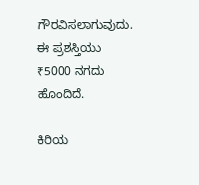ಗೌರವಿಸಲಾಗುವುದು. ಈ ಪ್ರಶಸ್ತಿಯು ₹5000 ನಗದು ಹೊಂದಿದೆ.

ಕಿರಿಯ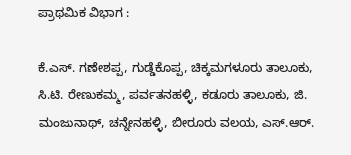ಪ್ರಾಥಮಿಕ ವಿಭಾಗ :

ಕೆ.ಎಸ್‌. ಗಣೇಶಪ್ಪ, ಗುಡ್ಡೆಕೊಪ್ಪ, ಚಿಕ್ಕಮಗಳೂರು ತಾಲೂಕು, ಸಿ.ಟಿ. ರೇಣುಕಮ್ಮ, ಪರ್ವತನಹಳ್ಳಿ, ಕಡೂರು ತಾಲೂಕು, ಜಿ. ಮಂಜುನಾಥ್, ಚನ್ನೇನಹಳ್ಳಿ, ಬೀರೂರು ವಲಯ, ಎಸ್.ಆರ್.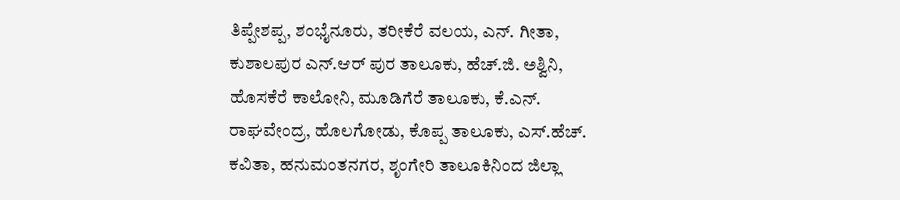ತಿಪ್ಪೇಶಪ್ಪ, ಶಂಭೈನೂರು, ತರೀಕೆರೆ ವಲಯ, ಎನ್‌. ಗೀತಾ, ಕುಶಾಲಪುರ ಎನ್.ಆರ್ ಪುರ ತಾಲೂಕು, ಹೆಚ್.ಜಿ. ಅಶ್ವಿನಿ, ಹೊಸಕೆರೆ ಕಾಲೋನಿ, ಮೂಡಿಗೆರೆ ತಾಲೂಕು, ಕೆ.ಎನ್. ರಾಘವೇಂದ್ರ, ಹೊಲಗೋಡು, ಕೊಪ್ಪ ತಾಲೂಕು, ಎಸ್.ಹೆಚ್. ಕವಿತಾ, ಹನುಮಂತನಗರ, ಶೃಂಗೇರಿ ತಾಲೂಕಿನಿಂದ ಜಿಲ್ಲಾ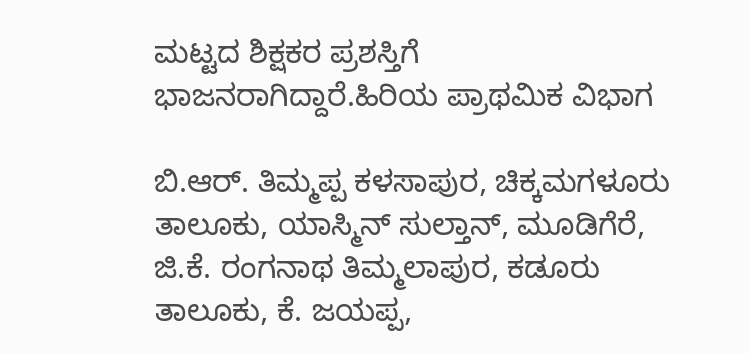ಮಟ್ಟದ ಶಿಕ್ಷಕರ ಪ್ರಶಸ್ತಿಗೆ ಭಾಜನರಾಗಿದ್ದಾರೆ.ಹಿರಿಯ ಪ್ರಾಥಮಿಕ ವಿಭಾಗ

ಬಿ.ಆರ್. ತಿಮ್ಮಪ್ಪ ಕಳಸಾಪುರ, ಚಿಕ್ಕಮಗಳೂರು ತಾಲೂಕು, ಯಾಸ್ಮಿನ್ ಸುಲ್ತಾನ್, ಮೂಡಿಗೆರೆ, ಜಿ.ಕೆ. ರಂಗನಾಥ ತಿಮ್ಮಲಾಪುರ, ಕಡೂರು ತಾಲೂಕು, ಕೆ. ಜಯಪ್ಪ,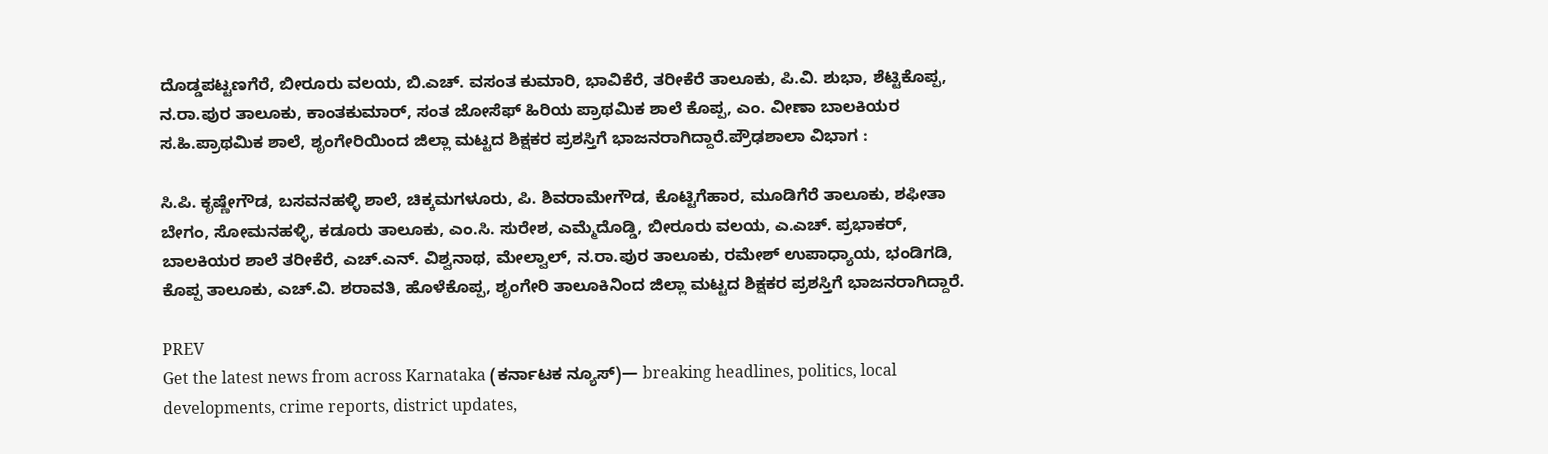ದೊಡ್ಡಪಟ್ಟಣಗೆರೆ, ಬೀರೂರು ವಲಯ, ಬಿ.ಎಚ್‌. ವಸಂತ ಕುಮಾರಿ, ಭಾವಿಕೆರೆ, ತರೀಕೆರೆ ತಾಲೂಕು, ಪಿ.ವಿ. ಶುಭಾ, ಶೆಟ್ಟಿಕೊಪ್ಪ, ನ.ರಾ.ಪುರ ತಾಲೂಕು, ಕಾಂತಕುಮಾರ್‌, ಸಂತ ಜೋಸೆಫ್ ಹಿರಿಯ ಪ್ರಾಥಮಿಕ ಶಾಲೆ ಕೊಪ್ಪ, ಎಂ. ವೀಣಾ ಬಾಲಕಿಯರ ಸ.ಹಿ.ಪ್ರಾಥಮಿಕ ಶಾಲೆ, ಶೃಂಗೇರಿಯಿಂದ ಜಿಲ್ಲಾ ಮಟ್ಟದ ಶಿಕ್ಷಕರ ಪ್ರಶಸ್ತಿಗೆ ಭಾಜನರಾಗಿದ್ದಾರೆ.ಪ್ರೌಢಶಾಲಾ ವಿಭಾಗ :

ಸಿ.ಪಿ. ಕೃಷ್ಣೇಗೌಡ, ಬಸವನಹಳ್ಳಿ ಶಾಲೆ, ಚಿಕ್ಕಮಗಳೂರು, ಪಿ. ಶಿವರಾಮೇಗೌಡ, ಕೊಟ್ಟಿಗೆಹಾರ, ಮೂಡಿಗೆರೆ ತಾಲೂಕು, ಶಫೀತಾ ಬೇಗಂ, ಸೋಮನಹಳ್ಳಿ, ಕಡೂರು ತಾಲೂಕು, ಎಂ.ಸಿ. ಸುರೇಶ, ಎಮ್ಮೆದೊಡ್ಡಿ, ಬೀರೂರು ವಲಯ, ಎ.ಎಚ್‌. ಪ್ರಭಾಕರ್, ಬಾಲಕಿಯರ ಶಾಲೆ ತರೀಕೆರೆ, ಎಚ್‌.ಎನ್‌. ವಿಶ್ವನಾಥ, ಮೇಲ್ವಾಲ್, ನ.ರಾ.ಪುರ ತಾಲೂಕು, ರಮೇಶ್ ಉಪಾಧ್ಯಾಯ, ಭಂಡಿಗಡಿ, ಕೊಪ್ಪ ತಾಲೂಕು, ಎಚ್‌.ವಿ. ಶರಾವತಿ, ಹೊಳೆಕೊಪ್ಪ, ಶೃಂಗೇರಿ ತಾಲೂಕಿನಿಂದ ಜಿಲ್ಲಾ ಮಟ್ಟದ ಶಿಕ್ಷಕರ ಪ್ರಶಸ್ತಿಗೆ ಭಾಜನರಾಗಿದ್ದಾರೆ.

PREV
Get the latest news from across Karnataka (ಕರ್ನಾಟಕ ನ್ಯೂಸ್)— breaking headlines, politics, local developments, crime reports, district updates,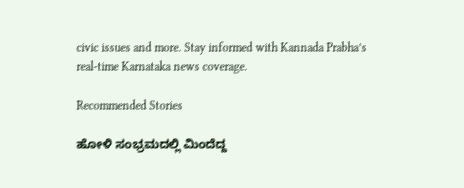civic issues and more. Stay informed with Kannada Prabha’s real‑time Karnataka news coverage.

Recommended Stories

ಹೋಳಿ ಸಂಭ್ರಮದಲ್ಲಿ ಮಿಂದೆದ್ದ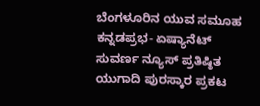ಬೆಂಗಳೂರಿನ ಯುವ ಸಮೂಹ
ಕನ್ನಡಪ್ರಭ- ಏಷ್ಯಾನೆಟ್‌ ಸುವರ್ಣ ನ್ಯೂಸ್‌ ಪ್ರತಿಷ್ಠಿತ ಯುಗಾದಿ ಪುರಸ್ಕಾರ ಪ್ರಕಟ